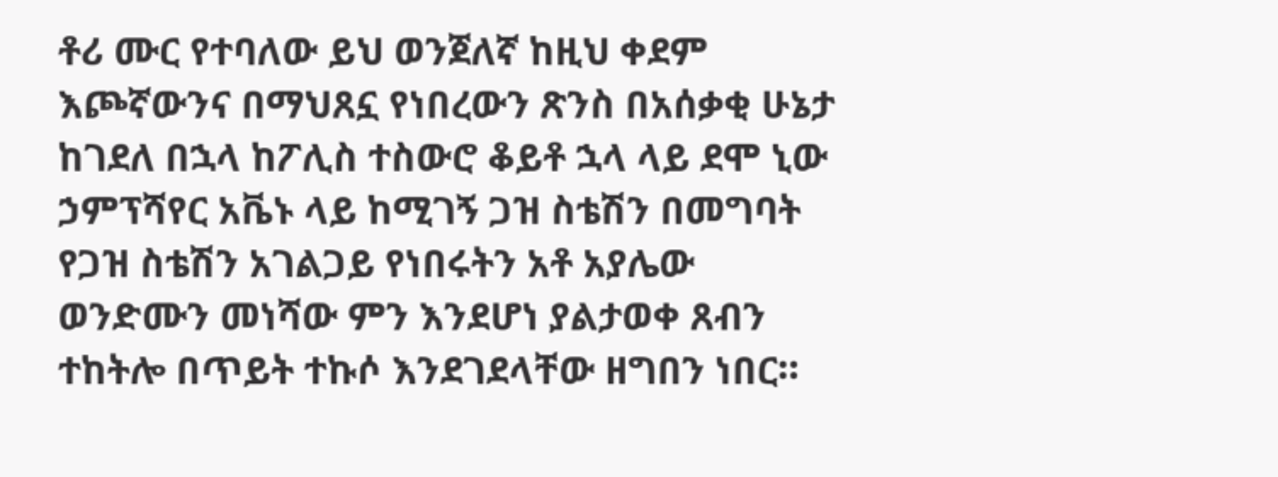ቶሪ ሙር የተባለው ይህ ወንጀለኛ ከዚህ ቀደም እጮኛውንና በማህጸኗ የነበረውን ጽንስ በአሰቃቂ ሁኔታ ከገደለ በኋላ ከፖሊስ ተስውሮ ቆይቶ ኋላ ላይ ደሞ ኒው ኃምፕሻየር አቬኑ ላይ ከሚገኝ ጋዝ ስቴሽን በመግባት የጋዝ ስቴሽን አገልጋይ የነበሩትን አቶ አያሌው ወንድሙን መነሻው ምን እንደሆነ ያልታወቀ ጸብን ተከትሎ በጥይት ተኩሶ እንደገደላቸው ዘግበን ነበር።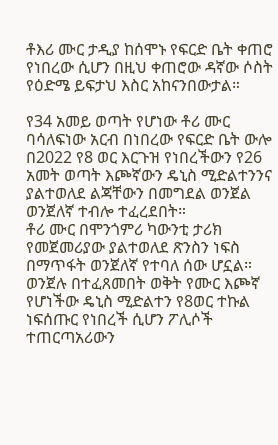ቶእሪ ሙር ታዲያ ከሰሞኑ የፍርድ ቤት ቀጠሮ የነበረው ሲሆን በዚህ ቀጠሮው ዳኛው ሶስት የዕድሜ ይፍታህ እስር አከናንበውታል።

የ34 አመይ ወጣት የሆነው ቶሪ ሙር ባሳለፍነው አርብ በነበረው የፍርድ ቤት ውሎ በ2022 የ8 ወር እርጉዝ የነበረችውን የ26 አመት ወጣት እጮኛውን ዴኒስ ሚድልተንንና ያልተወለደ ልጃቸውን በመግደል ወንጀል ወንጀለኛ ተብሎ ተፈረደበት።
ቶሪ ሙር በሞንጎምሪ ካውንቲ ታሪክ የመጀመሪያው ያልተወለደ ጽንስን ነፍስ በማጥፋት ወንጀለኛ የተባለ ሰው ሆኗል።
ወንጀሉ በተፈጸመበት ወቅት የሙር እጮኛ የሆነችው ዴኒስ ሚድልተን የ8ወር ተኩል ነፍሰጡር የነበረች ሲሆን ፖሊሶች ተጠርጣአሪውን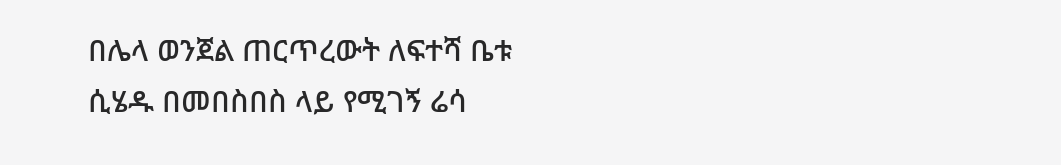በሌላ ወንጀል ጠርጥረውት ለፍተሻ ቤቱ ሲሄዱ በመበስበስ ላይ የሚገኝ ሬሳ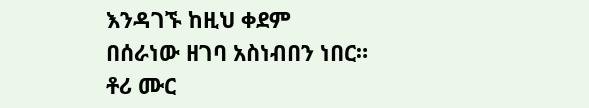እንዳገኙ ከዚህ ቀደም በሰራነው ዘገባ አስነብበን ነበር።
ቶሪ ሙር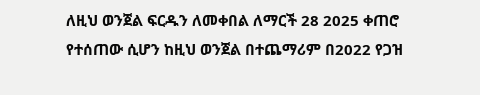ለዚህ ወንጀል ፍርዱን ለመቀበል ለማርች 28 2025 ቀጠሮ የተሰጠው ሲሆን ከዚህ ወንጀል በተጨማሪም በ2022 የጋዝ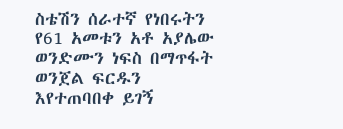ስቴሽን ሰራተኛ የነበሩትን የ61 አመቱን አቶ አያሌው ወንድሙን ነፍስ በማጥፋት ወንጀል ፍርዱን እየተጠባበቀ ይገኝ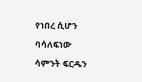የነበረ ሲሆን ባሳለፍነው ሳምንት ፍርዱን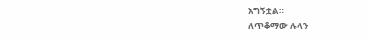አግኝቷል።
ለጥቆማው ሉላን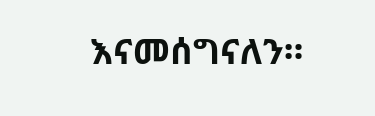እናመሰግናለን።